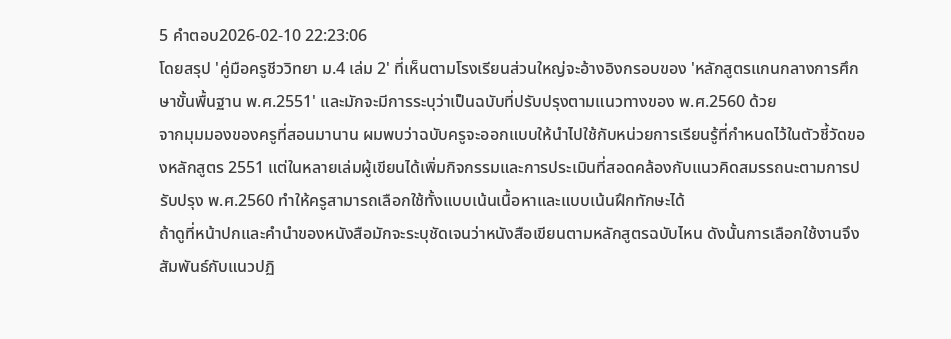5 คำตอบ2026-02-10 22:23:06
โดยสรุป 'คู่มือครูชีววิทยา ม.4 เล่ม 2' ที่เห็นตามโรงเรียนส่วนใหญ่จะอ้างอิงกรอบของ 'หลักสูตรแกนกลางการศึกษาขั้นพื้นฐาน พ.ศ.2551' และมักจะมีการระบุว่าเป็นฉบับที่ปรับปรุงตามแนวทางของ พ.ศ.2560 ด้วย
จากมุมมองของครูที่สอนมานาน ผมพบว่าฉบับครูจะออกแบบให้นำไปใช้กับหน่วยการเรียนรู้ที่กำหนดไว้ในตัวชี้วัดของหลักสูตร 2551 แต่ในหลายเล่มผู้เขียนได้เพิ่มกิจกรรมและการประเมินที่สอดคล้องกับแนวคิดสมรรถนะตามการปรับปรุง พ.ศ.2560 ทำให้ครูสามารถเลือกใช้ทั้งแบบเน้นเนื้อหาและแบบเน้นฝึกทักษะได้
ถ้าดูที่หน้าปกและคำนำของหนังสือมักจะระบุชัดเจนว่าหนังสือเขียนตามหลักสูตรฉบับไหน ดังนั้นการเลือกใช้งานจึงสัมพันธ์กับแนวปฏิ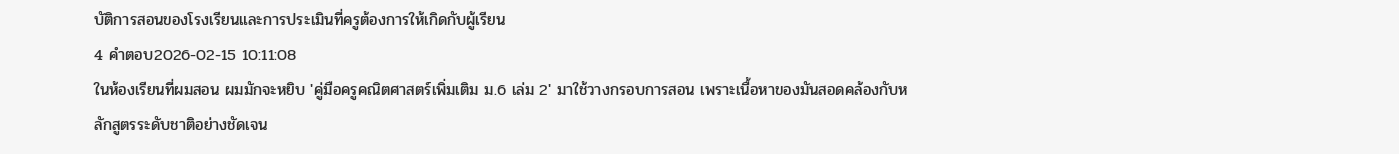บัติการสอนของโรงเรียนและการประเมินที่ครูต้องการให้เกิดกับผู้เรียน
4 คำตอบ2026-02-15 10:11:08
ในห้องเรียนที่ผมสอน ผมมักจะหยิบ 'คู่มือครูคณิตศาสตร์เพิ่มเติม ม.6 เล่ม 2' มาใช้วางกรอบการสอน เพราะเนื้อหาของมันสอดคล้องกับหลักสูตรระดับชาติอย่างชัดเจน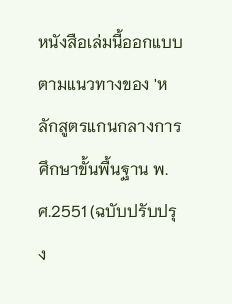หนังสือเล่มนี้ออกแบบตามแนวทางของ 'หลักสูตรแกนกลางการศึกษาขั้นพื้นฐาน พ.ศ.2551 (ฉบับปรับปรุง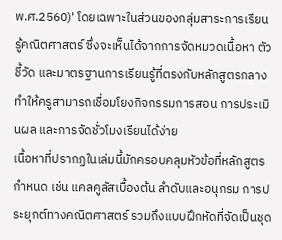พ.ศ.2560)' โดยเฉพาะในส่วนของกลุ่มสาระการเรียนรู้คณิตศาสตร์ ซึ่งจะเห็นได้จากการจัดหมวดเนื้อหา ตัวชี้วัด และมาตรฐานการเรียนรู้ที่ตรงกับหลักสูตรกลาง ทำให้ครูสามารถเชื่อมโยงกิจกรรมการสอน การประเมินผล และการจัดชั่วโมงเรียนได้ง่าย
เนื้อหาที่ปรากฏในเล่มนี้มักครอบคลุมหัวข้อที่หลักสูตรกำหนด เช่น แคลคูลัสเบื้องต้น ลำดับและอนุกรม การประยุกต์ทางคณิตศาสตร์ รวมถึงแบบฝึกหัดที่จัดเป็นชุด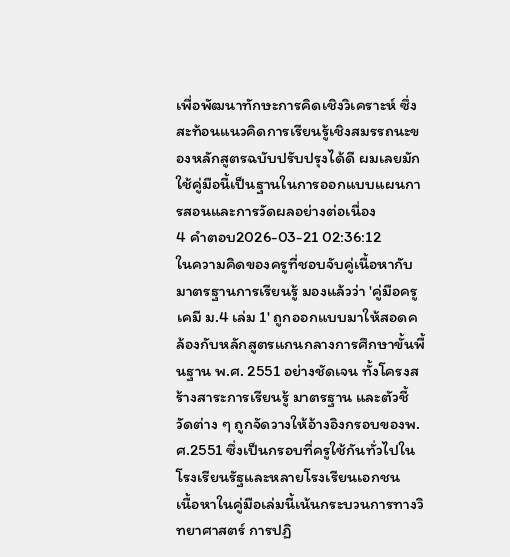เพื่อพัฒนาทักษะการคิดเชิงวิเคราะห์ ซึ่งสะท้อนแนวคิดการเรียนรู้เชิงสมรรถนะของหลักสูตรฉบับปรับปรุงได้ดี ผมเลยมักใช้คู่มือนี้เป็นฐานในการออกแบบแผนการสอนและการวัดผลอย่างต่อเนื่อง
4 คำตอบ2026-03-21 02:36:12
ในความคิดของครูที่ชอบจับคู่เนื้อหากับมาตรฐานการเรียนรู้ มองแล้วว่า 'คู่มือครูเคมี ม.4 เล่ม 1' ถูกออกแบบมาให้สอดคล้องกับหลักสูตรแกนกลางการศึกษาขั้นพื้นฐาน พ.ศ. 2551 อย่างชัดเจน ทั้งโครงสร้างสาระการเรียนรู้ มาตรฐาน และตัวชี้วัดต่าง ๆ ถูกจัดวางให้อ้างอิงกรอบของพ.ศ.2551 ซึ่งเป็นกรอบที่ครูใช้กันทั่วไปในโรงเรียนรัฐและหลายโรงเรียนเอกชน
เนื้อหาในคู่มือเล่มนี้เน้นกระบวนการทางวิทยาศาสตร์ การปฏิ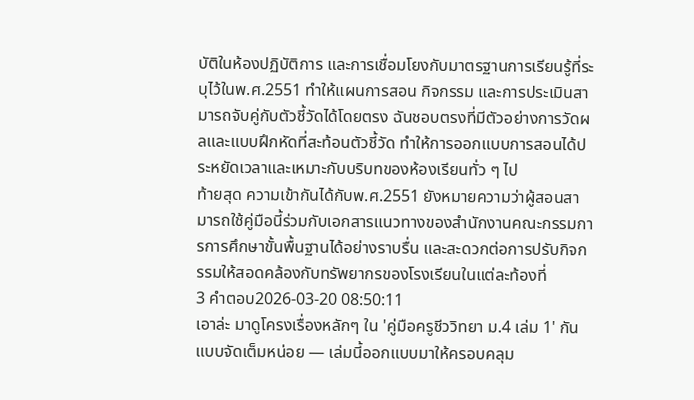บัติในห้องปฏิบัติการ และการเชื่อมโยงกับมาตรฐานการเรียนรู้ที่ระบุไว้ในพ.ศ.2551 ทำให้แผนการสอน กิจกรรม และการประเมินสามารถจับคู่กับตัวชี้วัดได้โดยตรง ฉันชอบตรงที่มีตัวอย่างการวัดผลและแบบฝึกหัดที่สะท้อนตัวชี้วัด ทำให้การออกแบบการสอนได้ประหยัดเวลาและเหมาะกับบริบทของห้องเรียนทั่ว ๆ ไป
ท้ายสุด ความเข้ากันได้กับพ.ศ.2551 ยังหมายความว่าผู้สอนสามารถใช้คู่มือนี้ร่วมกับเอกสารแนวทางของสำนักงานคณะกรรมการการศึกษาขั้นพื้นฐานได้อย่างราบรื่น และสะดวกต่อการปรับกิจกรรมให้สอดคล้องกับทรัพยากรของโรงเรียนในแต่ละท้องที่
3 คำตอบ2026-03-20 08:50:11
เอาล่ะ มาดูโครงเรื่องหลักๆ ใน 'คู่มือครูชีววิทยา ม.4 เล่ม 1' กันแบบจัดเต็มหน่อย — เล่มนี้ออกแบบมาให้ครอบคลุม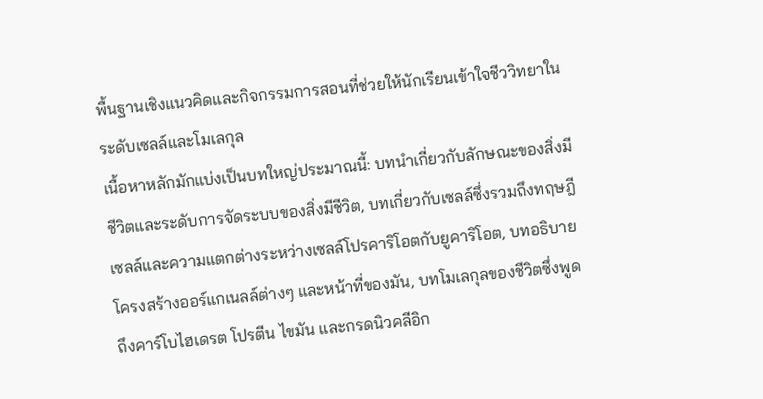พื้นฐานเชิงแนวคิดและกิจกรรมการสอนที่ช่วยให้นักเรียนเข้าใจชีววิทยาในระดับเซลล์และโมเลกุล
เนื้อหาหลักมักแบ่งเป็นบทใหญ่ประมาณนี้: บทนำเกี่ยวกับลักษณะของสิ่งมีชีวิตและระดับการจัดระบบของสิ่งมีชีวิต, บทเกี่ยวกับเซลล์ซึ่งรวมถึงทฤษฎีเซลล์และความแตกต่างระหว่างเซลล์โปรคาริโอตกับยูคาริโอต, บทอธิบายโครงสร้างออร์แกเนลล์ต่างๆ และหน้าที่ของมัน, บทโมเลกุลของชีวิตซึ่งพูดถึงคาร์โบไฮเดรต โปรตีน ไขมัน และกรดนิวคลีอิก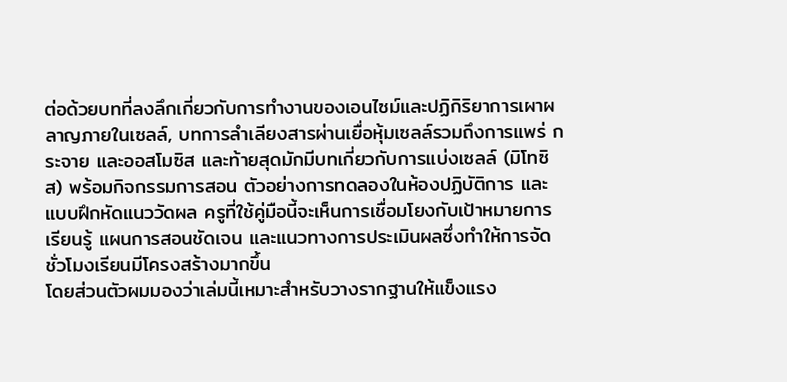ต่อด้วยบทที่ลงลึกเกี่ยวกับการทำงานของเอนไซม์และปฏิกิริยาการเผาผลาญภายในเซลล์, บทการลำเลียงสารผ่านเยื่อหุ้มเซลล์รวมถึงการแพร่ กระจาย และออสโมซิส และท้ายสุดมักมีบทเกี่ยวกับการแบ่งเซลล์ (มิโทซิส) พร้อมกิจกรรมการสอน ตัวอย่างการทดลองในห้องปฏิบัติการ และแบบฝึกหัดแนววัดผล ครูที่ใช้คู่มือนี้จะเห็นการเชื่อมโยงกับเป้าหมายการเรียนรู้ แผนการสอนชัดเจน และแนวทางการประเมินผลซึ่งทำให้การจัดชั่วโมงเรียนมีโครงสร้างมากขึ้น
โดยส่วนตัวผมมองว่าเล่มนี้เหมาะสำหรับวางรากฐานให้แข็งแรง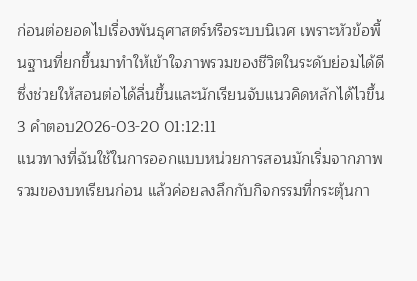ก่อนต่อยอดไปเรื่องพันธุศาสตร์หรือระบบนิเวศ เพราะหัวข้อพื้นฐานที่ยกขึ้นมาทำให้เข้าใจภาพรวมของชีวิตในระดับย่อมได้ดี ซึ่งช่วยให้สอนต่อได้ลื่นขึ้นและนักเรียนจับแนวคิดหลักได้ไวขึ้น
3 คำตอบ2026-03-20 01:12:11
แนวทางที่ฉันใช้ในการออกแบบหน่วยการสอนมักเริ่มจากภาพรวมของบทเรียนก่อน แล้วค่อยลงลึกกับกิจกรรมที่กระตุ้นกา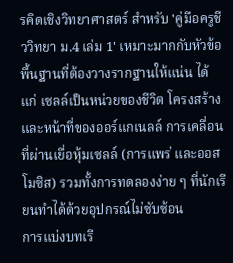รคิดเชิงวิทยาศาสตร์ สำหรับ 'คู่มือครูชีววิทยา ม.4 เล่ม 1' เหมาะมากกับหัวข้อพื้นฐานที่ต้องวางรากฐานให้แน่น ได้แก่ เซลล์เป็นหน่วยของชีวิต โครงสร้างและหน้าที่ของออร์แกเนลล์ การเคลื่อนที่ผ่านเยื่อหุ้มเซลล์ (การแพร่ และออสโมซิส) รวมทั้งการทดลองง่าย ๆ ที่นักเรียนทำได้ด้วยอุปกรณ์ไม่ซับซ้อน
การแบ่งบทเรี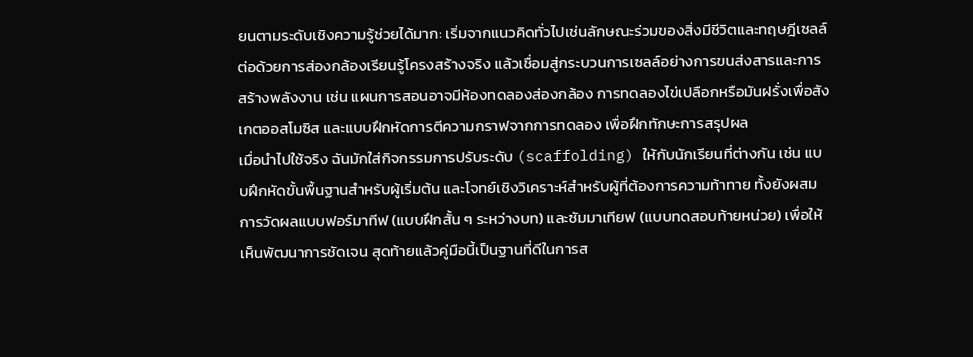ยนตามระดับเชิงความรู้ช่วยได้มาก: เริ่มจากแนวคิดทั่วไปเช่นลักษณะร่วมของสิ่งมีชีวิตและทฤษฎีเซลล์ ต่อด้วยการส่องกล้องเรียนรู้โครงสร้างจริง แล้วเชื่อมสู่กระบวนการเซลล์อย่างการขนส่งสารและการสร้างพลังงาน เช่น แผนการสอนอาจมีห้องทดลองส่องกล้อง การทดลองไข่เปลือกหรือมันฝรั่งเพื่อสังเกตออสโมซิส และแบบฝึกหัดการตีความกราฟจากการทดลอง เพื่อฝึกทักษะการสรุปผล
เมื่อนำไปใช้จริง ฉันมักใส่กิจกรรมการปรับระดับ (scaffolding) ให้กับนักเรียนที่ต่างกัน เช่น แบบฝึกหัดขั้นพื้นฐานสำหรับผู้เริ่มต้น และโจทย์เชิงวิเคราะห์สำหรับผู้ที่ต้องการความท้าทาย ทั้งยังผสมการวัดผลแบบฟอร์มาทีฟ (แบบฝึกสั้น ๆ ระหว่างบท) และซัมมาเทียฟ (แบบทดสอบท้ายหน่วย) เพื่อให้เห็นพัฒนาการชัดเจน สุดท้ายแล้วคู่มือนี้เป็นฐานที่ดีในการส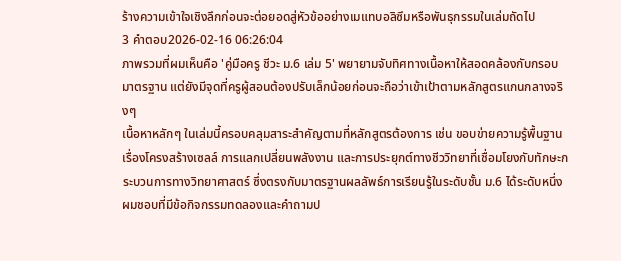ร้างความเข้าใจเชิงลึกก่อนจะต่อยอดสู่หัวข้ออย่างเมแทบอลิซึมหรือพันธุกรรมในเล่มถัดไป
3 คำตอบ2026-02-16 06:26:04
ภาพรวมที่ผมเห็นคือ 'คู่มือครู ชีวะ ม.6 เล่ม 5' พยายามจับทิศทางเนื้อหาให้สอดคล้องกับกรอบมาตรฐาน แต่ยังมีจุดที่ครูผู้สอนต้องปรับเล็กน้อยก่อนจะถือว่าเข้าเป้าตามหลักสูตรแกนกลางจริงๆ
เนื้อหาหลักๆ ในเล่มนี้ครอบคลุมสาระสำคัญตามที่หลักสูตรต้องการ เช่น ขอบข่ายความรู้พื้นฐานเรื่องโครงสร้างเซลล์ การแลกเปลี่ยนพลังงาน และการประยุกต์ทางชีววิทยาที่เชื่อมโยงกับทักษะกระบวนการทางวิทยาศาสตร์ ซึ่งตรงกับมาตรฐานผลลัพธ์การเรียนรู้ในระดับชั้น ม.6 ได้ระดับหนึ่ง ผมชอบที่มีข้อกิจกรรมทดลองและคำถามป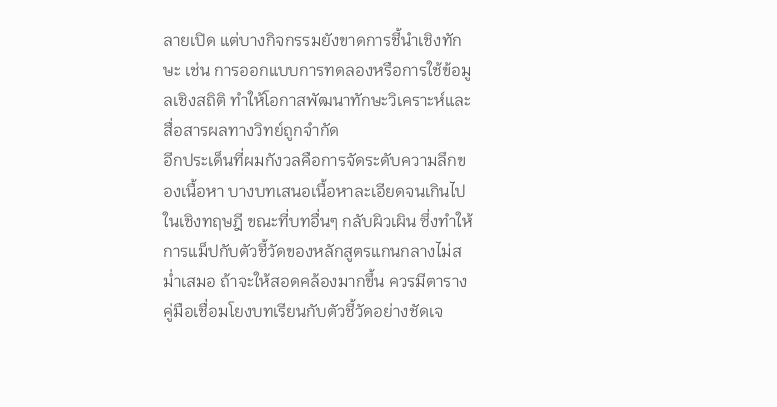ลายเปิด แต่บางกิจกรรมยังขาดการชี้นำเชิงทักษะ เช่น การออกแบบการทดลองหรือการใช้ข้อมูลเชิงสถิติ ทำให้โอกาสพัฒนาทักษะวิเคราะห์และสื่อสารผลทางวิทย์ถูกจำกัด
อีกประเด็นที่ผมกังวลคือการจัดระดับความลึกของเนื้อหา บางบทเสนอเนื้อหาละเอียดจนเกินไปในเชิงทฤษฎี ขณะที่บทอื่นๆ กลับผิวเผิน ซึ่งทำให้การแม็ปกับตัวชี้วัดของหลักสูตรแกนกลางไม่สม่ำเสมอ ถ้าจะให้สอดคล้องมากขึ้น ควรมีตารางคู่มือเชื่อมโยงบทเรียนกับตัวชี้วัดอย่างชัดเจ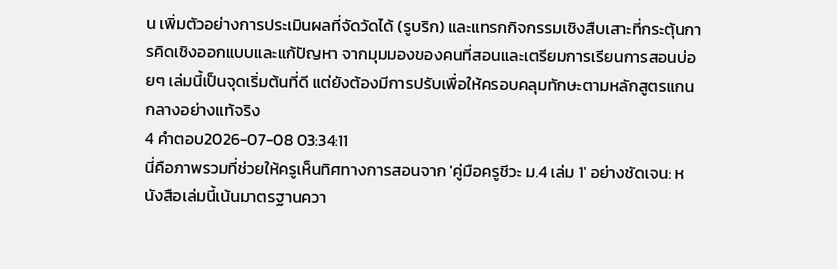น เพิ่มตัวอย่างการประเมินผลที่จัดวัดได้ (รูบริก) และแทรกกิจกรรมเชิงสืบเสาะที่กระตุ้นการคิดเชิงออกแบบและแก้ปัญหา จากมุมมองของคนที่สอนและเตรียมการเรียนการสอนบ่อยๆ เล่มนี้เป็นจุดเริ่มต้นที่ดี แต่ยังต้องมีการปรับเพื่อให้ครอบคลุมทักษะตามหลักสูตรแกนกลางอย่างแท้จริง
4 คำตอบ2026-07-08 03:34:11
นี่คือภาพรวมที่ช่วยให้ครูเห็นทิศทางการสอนจาก 'คู่มือครูชีวะ ม.4 เล่ม 1' อย่างชัดเจน: หนังสือเล่มนี้เน้นมาตรฐานควา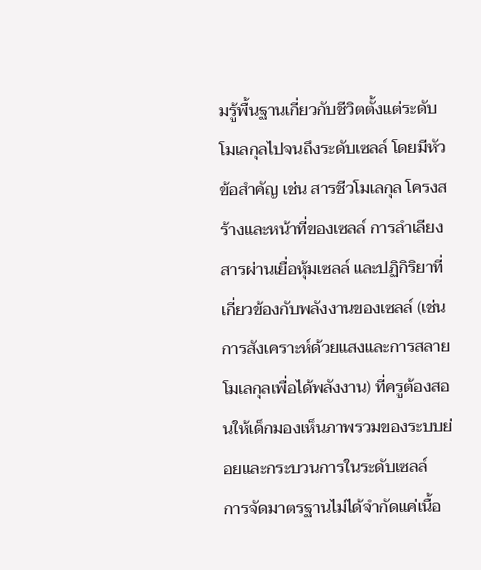มรู้พื้นฐานเกี่ยวกับชีวิตตั้งแต่ระดับโมเลกุลไปจนถึงระดับเซลล์ โดยมีหัวข้อสำคัญ เช่น สารชีวโมเลกุล โครงสร้างและหน้าที่ของเซลล์ การลำเลียงสารผ่านเยื่อหุ้มเซลล์ และปฏิกิริยาที่เกี่ยวข้องกับพลังงานของเซลล์ (เช่น การสังเคราะห์ด้วยแสงและการสลายโมเลกุลเพื่อได้พลังงาน) ที่ครูต้องสอนให้เด็กมองเห็นภาพรวมของระบบย่อยและกระบวนการในระดับเซลล์
การจัดมาตรฐานไม่ได้จำกัดแค่เนื้อ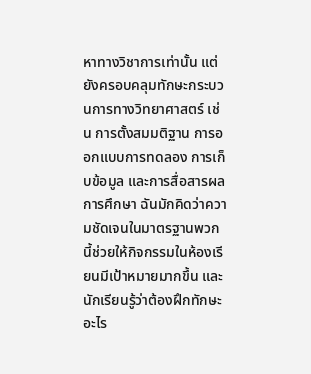หาทางวิชาการเท่านั้น แต่ยังครอบคลุมทักษะกระบวนการทางวิทยาศาสตร์ เช่น การตั้งสมมติฐาน การออกแบบการทดลอง การเก็บข้อมูล และการสื่อสารผลการศึกษา ฉันมักคิดว่าความชัดเจนในมาตรฐานพวกนี้ช่วยให้กิจกรรมในห้องเรียนมีเป้าหมายมากขึ้น และนักเรียนรู้ว่าต้องฝึกทักษะอะไร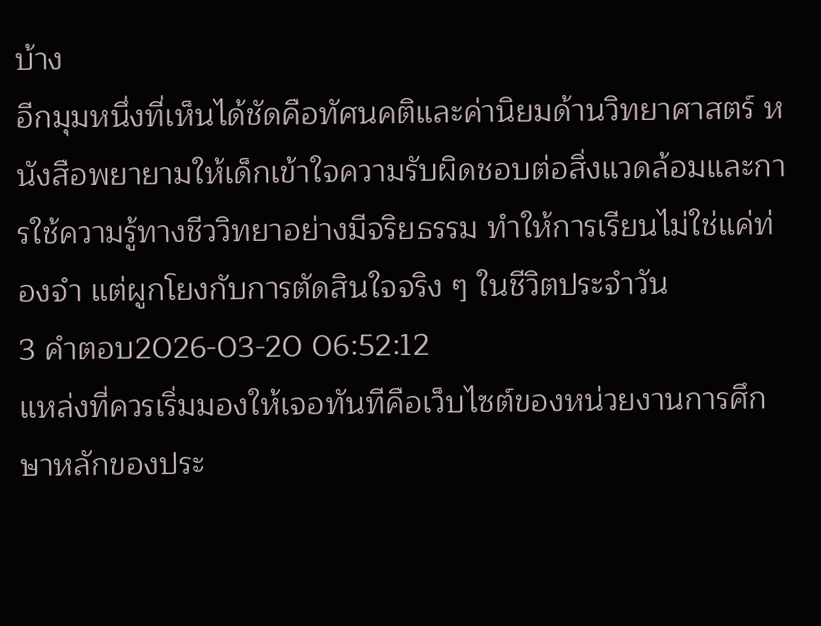บ้าง
อีกมุมหนึ่งที่เห็นได้ชัดคือทัศนคติและค่านิยมด้านวิทยาศาสตร์ หนังสือพยายามให้เด็กเข้าใจความรับผิดชอบต่อสิ่งแวดล้อมและการใช้ความรู้ทางชีววิทยาอย่างมีจริยธรรม ทำให้การเรียนไม่ใช่แค่ท่องจำ แต่ผูกโยงกับการตัดสินใจจริง ๆ ในชีวิตประจำวัน
3 คำตอบ2026-03-20 06:52:12
แหล่งที่ควรเริ่มมองให้เจอทันทีคือเว็บไซต์ของหน่วยงานการศึกษาหลักของประ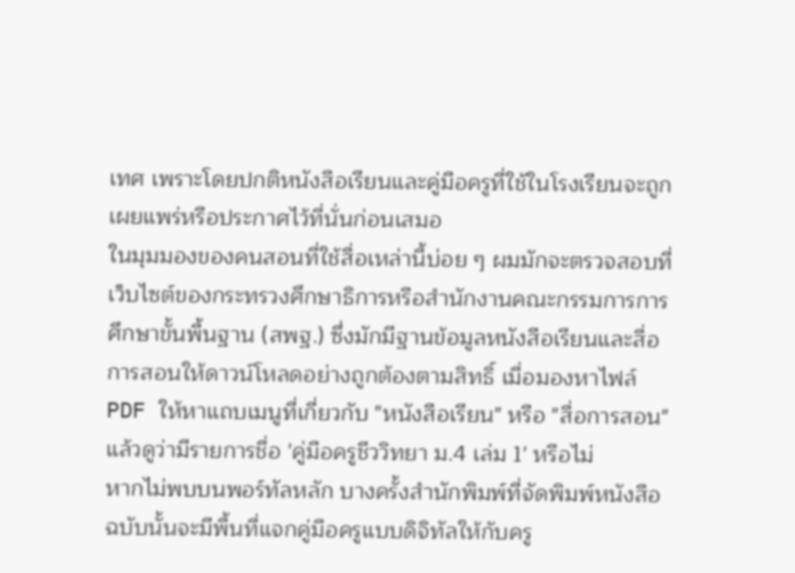เทศ เพราะโดยปกติหนังสือเรียนและคู่มือครูที่ใช้ในโรงเรียนจะถูกเผยแพร่หรือประกาศไว้ที่นั่นก่อนเสมอ
ในมุมมองของคนสอนที่ใช้สื่อเหล่านี้บ่อย ๆ ผมมักจะตรวจสอบที่เว็บไซต์ของกระทรวงศึกษาธิการหรือสำนักงานคณะกรรมการการศึกษาขั้นพื้นฐาน (สพฐ.) ซึ่งมักมีฐานข้อมูลหนังสือเรียนและสื่อการสอนให้ดาวน์โหลดอย่างถูกต้องตามสิทธิ์ เมื่อมองหาไฟล์ PDF ให้หาแถบเมนูที่เกี่ยวกับ "หนังสือเรียน" หรือ "สื่อการสอน" แล้วดูว่ามีรายการชื่อ 'คู่มือครูชีววิทยา ม.4 เล่ม 1' หรือไม่
หากไม่พบบนพอร์ทัลหลัก บางครั้งสำนักพิมพ์ที่จัดพิมพ์หนังสือฉบับนั้นจะมีพื้นที่แจกคู่มือครูแบบดิจิทัลให้กับครู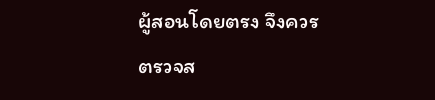ผู้สอนโดยตรง จึงควรตรวจส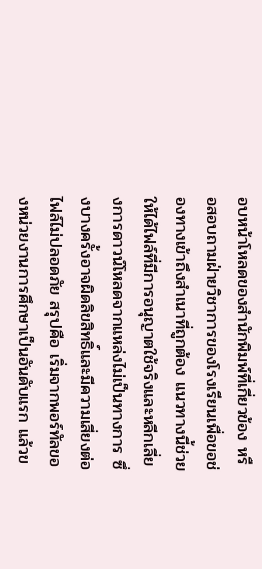อบหน้าโหลดของสำนักพิมพ์ที่เกี่ยวข้อง หรือสอบถามฝ่ายวิชาการของโรงเรียนเพื่อขอช่องทางเข้าถึงสำเนาที่ถูกต้อง แนวทางนี้ช่วยให้ได้ไฟล์ที่มีการอนุญาตใช้จริงและหลีกเลี่ยงการดาวน์โหลดจากแหล่งไม่เป็นทางการ ซึ่งบางครั้งอาจผิดลิขสิทธิ์และมีความเสี่ยงต่อไฟล์ไม่ปลอดภัย สรุปคือ เริ่มจากพอร์ทัลของหน่วยงานการศึกษาเป็นอันดับแรก แล้วข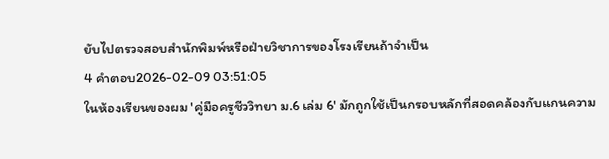ยับไปตรวจสอบสำนักพิมพ์หรือฝ่ายวิชาการของโรงเรียนถ้าจำเป็น
4 คำตอบ2026-02-09 03:51:05
ในห้องเรียนของผม 'คู่มือครูชีววิทยา ม.6 เล่ม 6' มักถูกใช้เป็นกรอบหลักที่สอดคล้องกับแกนความ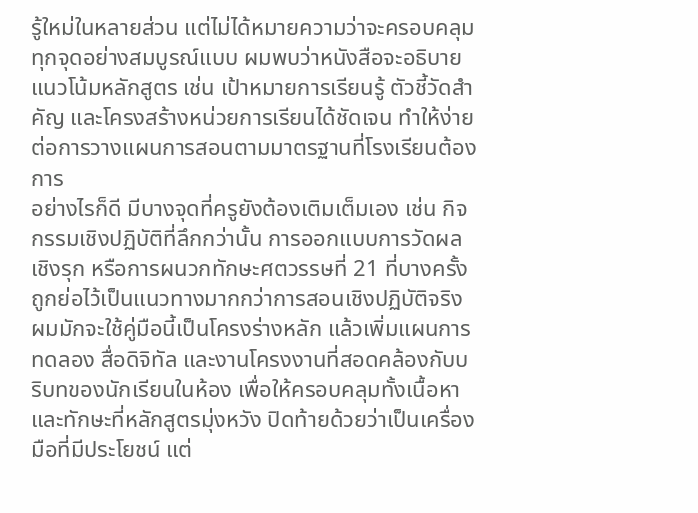รู้ใหม่ในหลายส่วน แต่ไม่ได้หมายความว่าจะครอบคลุมทุกจุดอย่างสมบูรณ์แบบ ผมพบว่าหนังสือจะอธิบายแนวโน้มหลักสูตร เช่น เป้าหมายการเรียนรู้ ตัวชี้วัดสำคัญ และโครงสร้างหน่วยการเรียนได้ชัดเจน ทำให้ง่ายต่อการวางแผนการสอนตามมาตรฐานที่โรงเรียนต้องการ
อย่างไรก็ดี มีบางจุดที่ครูยังต้องเติมเต็มเอง เช่น กิจกรรมเชิงปฏิบัติที่ลึกกว่านั้น การออกแบบการวัดผลเชิงรุก หรือการผนวกทักษะศตวรรษที่ 21 ที่บางครั้งถูกย่อไว้เป็นแนวทางมากกว่าการสอนเชิงปฏิบัติจริง ผมมักจะใช้คู่มือนี้เป็นโครงร่างหลัก แล้วเพิ่มแผนการทดลอง สื่อดิจิทัล และงานโครงงานที่สอดคล้องกับบริบทของนักเรียนในห้อง เพื่อให้ครอบคลุมทั้งเนื้อหาและทักษะที่หลักสูตรมุ่งหวัง ปิดท้ายด้วยว่าเป็นเครื่องมือที่มีประโยชน์ แต่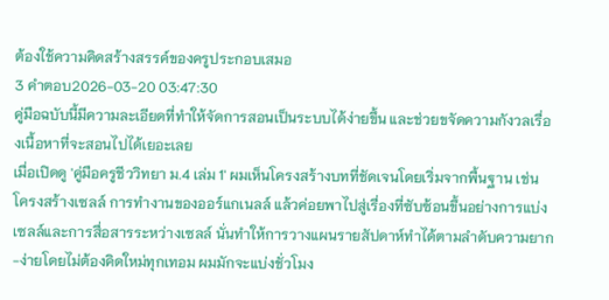ต้องใช้ความคิดสร้างสรรค์ของครูประกอบเสมอ
3 คำตอบ2026-03-20 03:47:30
คู่มือฉบับนี้มีความละเอียดที่ทำให้จัดการสอนเป็นระบบได้ง่ายขึ้น และช่วยขจัดความกังวลเรื่องเนื้อหาที่จะสอนไปได้เยอะเลย
เมื่อเปิดดู 'คู่มือครูชีววิทยา ม.4 เล่ม 1' ผมเห็นโครงสร้างบทที่ชัดเจนโดยเริ่มจากพื้นฐาน เช่น โครงสร้างเซลล์ การทำงานของออร์แกเนลล์ แล้วค่อยพาไปสู่เรื่องที่ซับซ้อนขึ้นอย่างการแบ่งเซลล์และการสื่อสารระหว่างเซลล์ นั่นทำให้การวางแผนรายสัปดาห์ทำได้ตามลำดับความยาก-ง่ายโดยไม่ต้องคิดใหม่ทุกเทอม ผมมักจะแบ่งชั่วโมง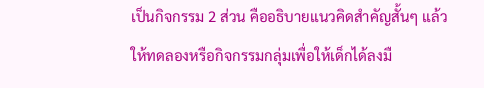เป็นกิจกรรม 2 ส่วน คืออธิบายแนวคิดสำคัญสั้นๆ แล้วให้ทดลองหรือกิจกรรมกลุ่มเพื่อให้เด็กได้ลงมื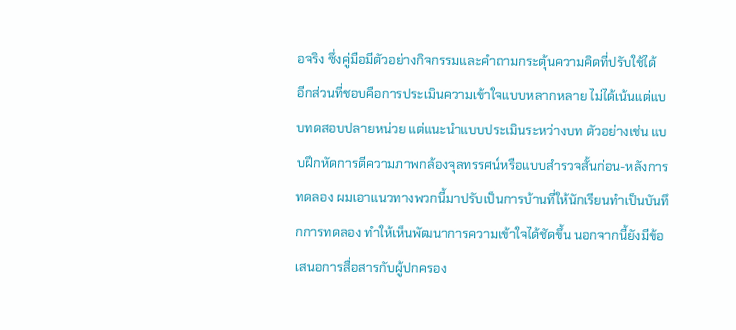อจริง ซึ่งคู่มือมีตัวอย่างกิจกรรมและคำถามกระตุ้นความคิดที่ปรับใช้ได้
อีกส่วนที่ชอบคือการประเมินความเข้าใจแบบหลากหลาย ไม่ได้เน้นแต่แบบทดสอบปลายหน่วย แต่แนะนำแบบประเมินระหว่างบท ตัวอย่างเช่น แบบฝึกหัดการตีความภาพกล้องจุลทรรศน์หรือแบบสำรวจสั้นก่อน-หลังการทดลอง ผมเอาแนวทางพวกนี้มาปรับเป็นการบ้านที่ให้นักเรียนทำเป็นบันทึกการทดลอง ทำให้เห็นพัฒนาการความเข้าใจได้ชัดขึ้น นอกจากนี้ยังมีข้อเสนอการสื่อสารกับผู้ปกครอง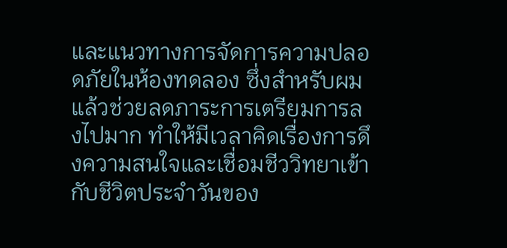และแนวทางการจัดการความปลอดภัยในห้องทดลอง ซึ่งสำหรับผมแล้วช่วยลดภาระการเตรียมการลงไปมาก ทำให้มีเวลาคิดเรื่องการดึงความสนใจและเชื่อมชีววิทยาเข้ากับชีวิตประจำวันของ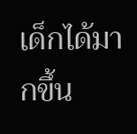เด็กได้มากขึ้น